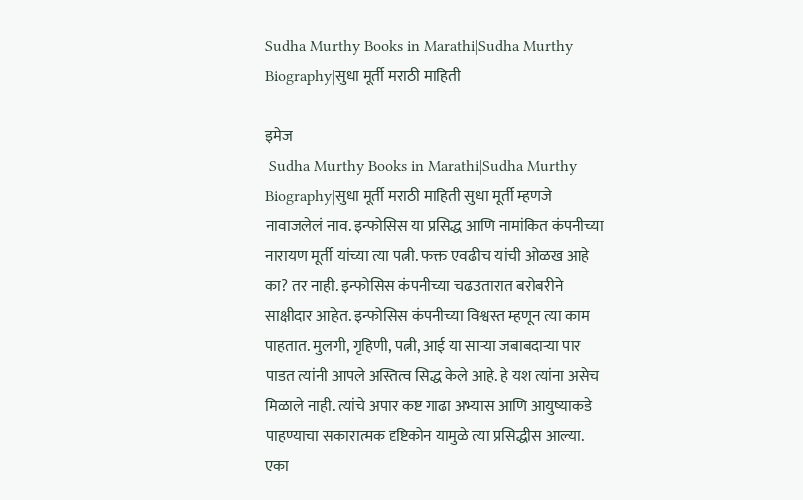Sudha Murthy Books in Marathi|Sudha Murthy Biography|सुधा मूर्ती मराठी माहिती

इमेज
 Sudha Murthy Books in Marathi|Sudha Murthy Biography|सुधा मूर्ती मराठी माहिती सुधा मूर्ती म्हणजे  नावाजलेलं नाव. इन्फोसिस या प्रसिद्ध आणि नामांकित कंपनीच्या नारायण मूर्ती यांच्या त्या पत्नी. फक्त एवढीच यांची ओळख आहे का? तर नाही. इन्फोसिस कंपनीच्या चढउतारात बरोबरीने साक्षीदार आहेत. इन्फोसिस कंपनीच्या विश्वस्त म्हणून त्या काम पाहतात. मुलगी, गृहिणी, पत्नी, आई या साऱ्या जबाबदाऱ्या पार पाडत त्यांनी आपले अस्तित्व सिद्ध केले आहे. हे यश त्यांना असेच मिळाले नाही. त्यांचे अपार कष्ट गाढा अभ्यास आणि आयुष्याकडे पाहण्याचा सकारात्मक दृष्टिकोन यामुळे त्या प्रसिद्धीस आल्या. एका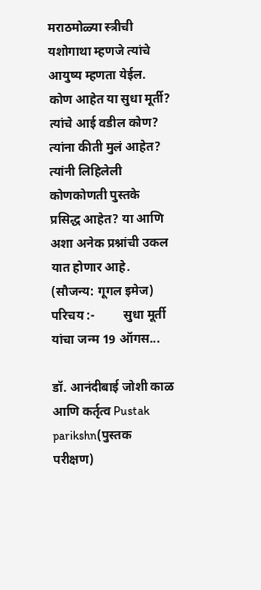मराठमोळ्या स्त्रीची यशोगाथा म्हणजे त्यांचे आयुष्य म्हणता येईल. कोण आहेत या सुधा मूर्ती? त्यांचे आई वडील कोण? त्यांना कीती मुलं आहेत? त्यांनी लिहिलेली कोणकोणती पुस्तके प्रसिद्ध आहेत? या आणि अशा अनेक प्रश्नांची उकल यात होणार आहे.                         (सौजन्य: गूगल इमेज)     परिचय :-         सुधा मूर्ती यांचा जन्म 19 ऑगस...

डॉ. आनंदीबाई जोशी काळ आणि कर्तृत्व Pustak parikshn(पुस्तक परीक्षण)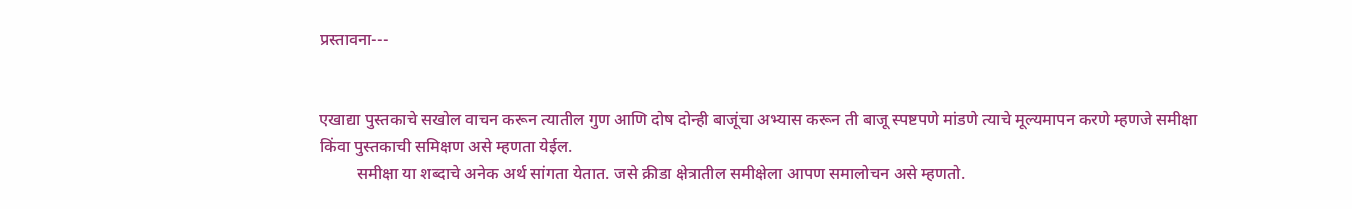प्रस्तावना---


एखाद्या पुस्तकाचे सखोल वाचन करून त्यातील गुण आणि दोष दोन्ही बाजूंचा अभ्यास करून ती बाजू स्पष्टपणे मांडणे त्याचे मूल्यमापन करणे म्हणजे समीक्षा किंवा पुस्तकाची समिक्षण असे म्हणता येईल.
         समीक्षा या शब्दाचे अनेक अर्थ सांगता येतात. जसे क्रीडा क्षेत्रातील समीक्षेला आपण समालोचन असे म्हणतो.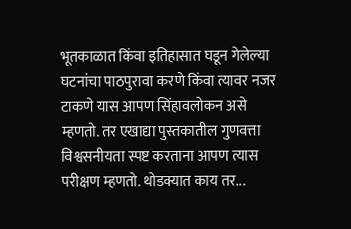भूतकाळात किंवा इतिहासात घडून गेलेल्या घटनांचा पाठपुरावा करणे किंवा त्यावर नजर टाकणे यास आपण सिंहावलोकन असे म्हणतो. तर एखाद्या पुस्तकातील गुणवत्ता विश्वसनीयता स्पष्ट करताना आपण त्यास परीक्षण म्हणतो. थोडक्यात काय तर...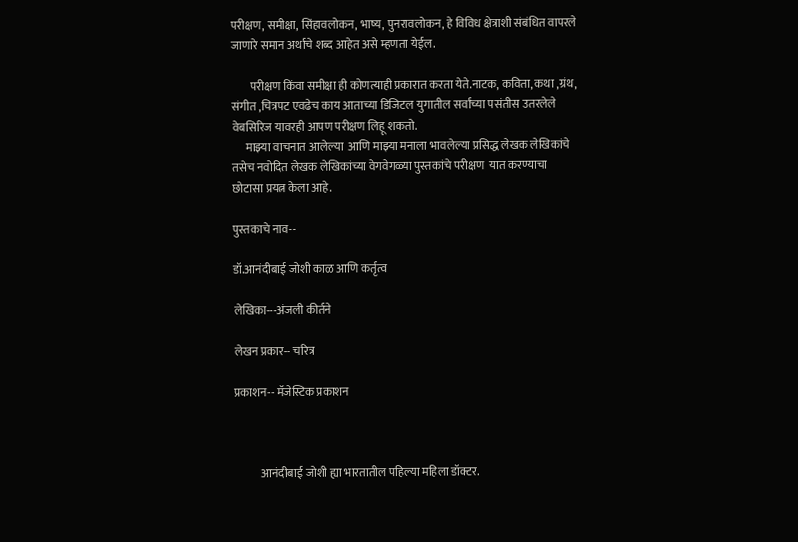परीक्षण, समीक्षा, सिंहावलोकन, भाष्य, पुनरावलोकन, हे विविध क्षेत्राशी संबंधित वापरले जाणारे समान अर्थाचे शब्द आहेत असे म्हणता येईल.

        परीक्षण किंवा समीक्षा ही कोणत्याही प्रकारात करता येते.नाटक, कविता, कथा ,ग्रंथ, संगीत ,चित्रपट एवढेच काय आताच्या डिजिटल युगातील सर्वांच्या पसंतीस उतरलेले वेबसिरिज यावरही आपण परीक्षण लिहू शकतो.
      माझ्या वाचनात आलेल्या  आणि माझ्या मनाला भावलेल्या प्रसिद्ध लेखक लेखिकांचे तसेच नवोदित लेखक लेखिकांच्या वेगवेगळ्या पुस्तकांचे परीक्षण  यात करण्याचा छोटासा प्रयत्न केला आहे.

पुस्तकाचे नाव--

डॉ.आनंदीबाई जोशी काळ आणि कर्तृत्व

लेखिका---अंजली कीर्तने

लेखन प्रकार-- चरित्र

प्रकाशन-- मॅजेस्टिक प्रकाशन



           आनंदीबाई जोशी ह्या भारतातील पहिल्या महिला डॉक्टर.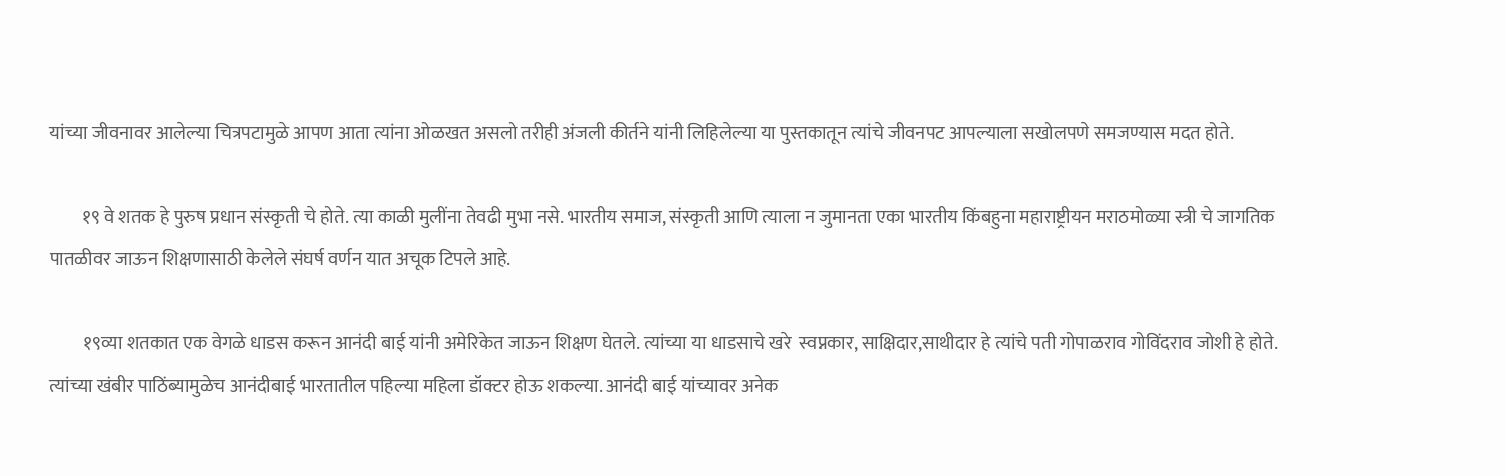यांच्या जीवनावर आलेल्या चित्रपटामुळे आपण आता त्यांना ओळखत असलो तरीही अंजली कीर्तने यांनी लिहिलेल्या या पुस्तकातून त्यांचे जीवनपट आपल्याला सखोलपणे समजण्यास मदत होते.

         १९ वे शतक हे पुरुष प्रधान संस्कृती चे होते. त्या काळी मुलींना तेवढी मुभा नसे. भारतीय समाज, संस्कृती आणि त्याला न जुमानता एका भारतीय किंबहुना महाराष्ट्रीयन मराठमोळ्या स्त्री चे जागतिक पातळीवर जाऊन शिक्षणासाठी केलेले संघर्ष वर्णन यात अचूक टिपले आहे.

         १९व्या शतकात एक वेगळे धाडस करून आनंदी बाई यांनी अमेरिकेत जाऊन शिक्षण घेतले. त्यांच्या या धाडसाचे खरे  स्वप्नकार, साक्षिदार,साथीदार हे त्यांचे पती गोपाळराव गोविंदराव जोशी हे होते. त्यांच्या खंबीर पाठिंब्यामुळेच आनंदीबाई भारतातील पहिल्या महिला डॉक्टर होऊ शकल्या. आनंदी बाई यांच्यावर अनेक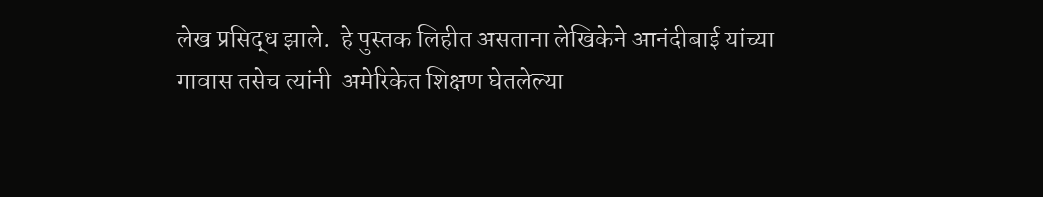लेख प्रसिद्ध झाले.  हे पुस्तक लिहीत असताना लेखिकेने आनंदीबाई यांच्या गावास तसेच त्यांनी  अमेरिकेत शिक्षण घेतलेल्या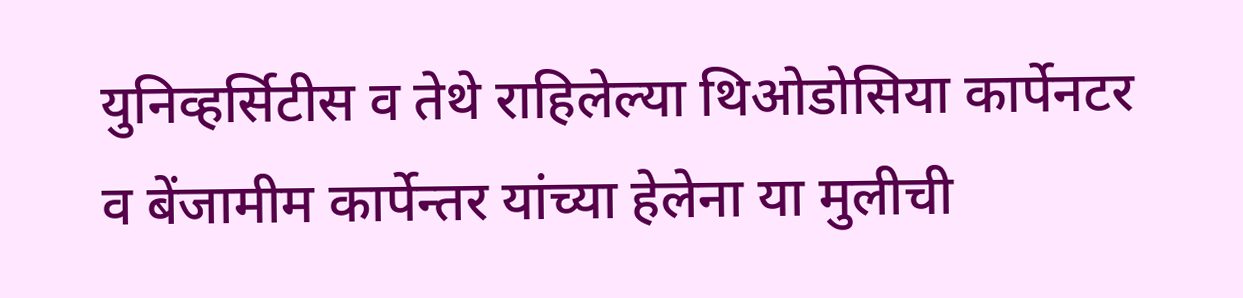युनिव्हर्सिटीस व तेथे राहिलेल्या थिओडोसिया कार्पेनटर व बेंजामीम कार्पेन्तर यांच्या हेलेना या मुलीची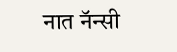नात नॅन्सी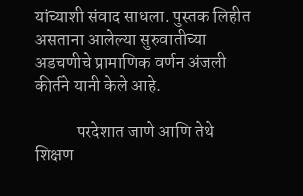यांच्याशी संवाद साधला. पुस्तक लिहीत असताना आलेल्या सुरुवातीच्या अडचणीचे प्रामाणिक वर्णन अंजली कीर्तने यानी केले आहे.

            परदेशात जाणे आणि तेथे शिक्षण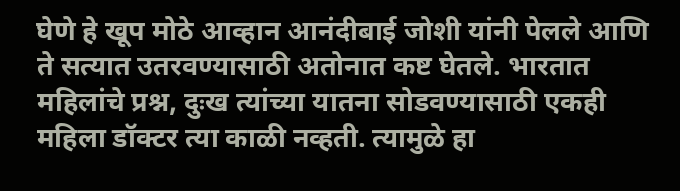घेणे हे खूप मोठे आव्हान आनंदीबाई जोशी यांनी पेलले आणि ते सत्यात उतरवण्यासाठी अतोनात कष्ट घेतले. भारतात महिलांचे प्रश्न, दुःख त्यांच्या यातना सोडवण्यासाठी एकही महिला डॉक्टर त्या काळी नव्हती. त्यामुळे हा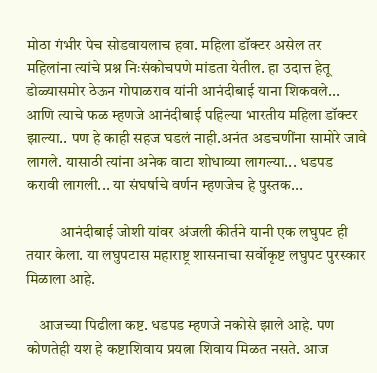मोठा गंभीर पेच सोडवायलाच हवा. महिला डॉक्टर असेल तर महिलांना त्यांचे प्रश्न निःसंकोचपणे मांडता येतील. हा उदात्त हेतू डोळ्यासमोर ठेऊन गोपाळराव यांनी आनंदीबाई याना शिकवले... आणि त्याचे फळ म्हणजे आनंदीबाई पहिल्या भारतीय महिला डॉक्टर झाल्या.. पण हे काही सहज घडलं नाही.अनंत अडचणींना सामोरे जावे लागले. यासाठी त्यांना अनेक वाटा शोधाव्या लागल्या... धडपड करावी लागली... या संघर्षाचे वर्णन म्हणजेच हे पुस्तक...

           आनंदीबाई जोशी यांवर अंजली कीर्तने यानी एक लघुपट ही तयार केला. या लघुपटास महाराष्ट्र शासनाचा सर्वोकृष्ट लघुपट पुरस्कार मिळाला आहे.

    आजच्या पिढीला कष्ट. धडपड म्हणजे नकोसे झाले आहे. पण कोणतेही यश हे कष्टाशिवाय प्रयत्ना शिवाय मिळत नसते. आज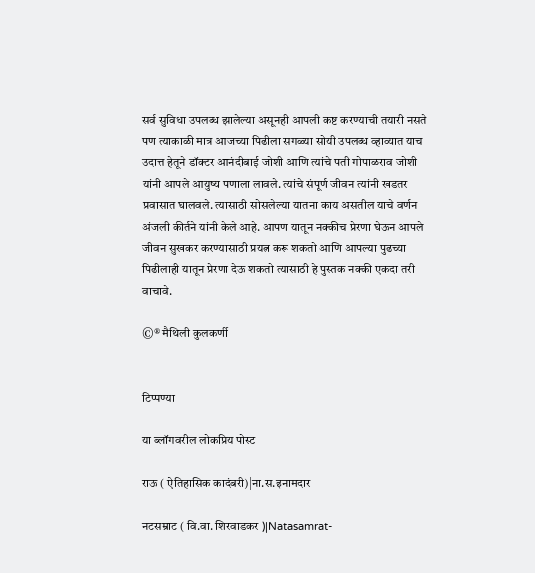सर्व सुविधा उपलब्ध झालेल्या असूनही आपली कष्ट करण्याची तयारी नसते पण त्याकाळी मात्र आजच्या पिढीला सगळ्या सोयी उपलब्ध व्हाव्यात याच उदात्त हेतूने डॉक्टर आनंदीबाई जोशी आणि त्यांचे पती गोपाळराव जोशी यांनी आपले आयुष्य पणाला लावले. त्यांचे संपूर्ण जीवन त्यांनी खडतर प्रवासात घालवले. त्यासाठी सोसलेल्या यातना काय असतील याचे वर्णन अंजली कीर्तने यांनी केले आहे. आपण यातून नक्कीच प्रेरणा घेऊन आपले जीवन सुखकर करण्यासाठी प्रयत्न करू शकतो आणि आपल्या पुढच्या पिढीलाही यातून प्रेरणा देऊ शकतो त्यासाठी हे पुस्तक नक्की एकदा तरी वाचावे.

©® मैथिली कुलकर्णी


टिप्पण्या

या ब्लॉगवरील लोकप्रिय पोस्ट

राऊ ( ऐतिहासिक कादंबरी)|ना.स.इनामदार

नटसम्राट ( वि.वा. शिरवाडकर )|Natasamrat-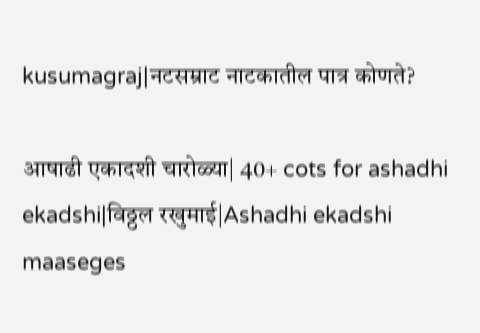kusumagraj|नटसम्राट नाटकातील पात्र कोणते?

आषाढी एकादशी चारोळ्या| 40+ cots for ashadhi ekadshi|विठ्ठल रखुमाई|Ashadhi ekadshi maaseges